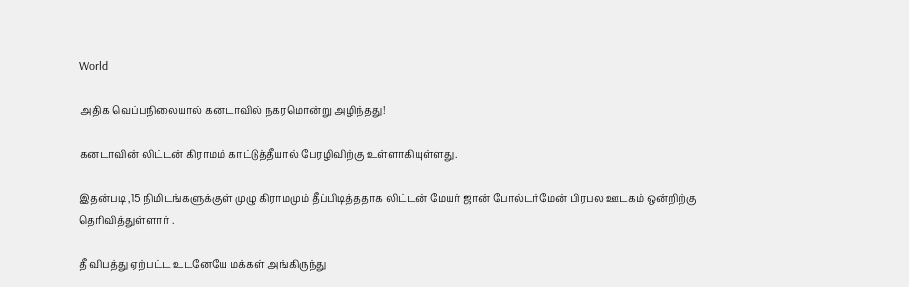World

அதிக வெப்பநிலையால் கனடாவில் நகரமொன்று அழிந்தது!

கனடாவின் லிட்டன் கிராமம் காட்டுத்தீயால் பேரழிவிற்கு உள்ளாகியுள்ளது.

இதன்படி ,15 நிமிடங்களுக்குள் முழு கிராமமும் தீப்பிடித்ததாக லிட்டன் மேயர் ஜான் போல்டர்மேன் பிரபல ஊடகம் ஒன்றிற்கு தெரிவித்துள்ளார் .

தீ விபத்து ஏற்பட்ட உடனேயே மக்கள் அங்கிருந்து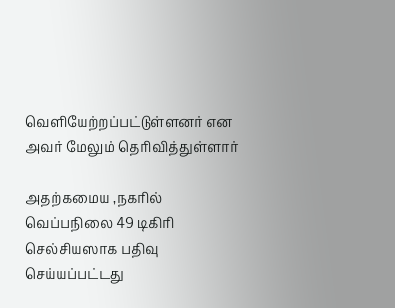வெளியேற்றப்பட்டுள்ளனர் என அவர் மேலும் தெரிவித்துள்ளார்

அதற்கமைய ,நகரில் வெப்பநிலை 49 டிகிரி செல்சியஸாக பதிவு செய்யப்பட்டது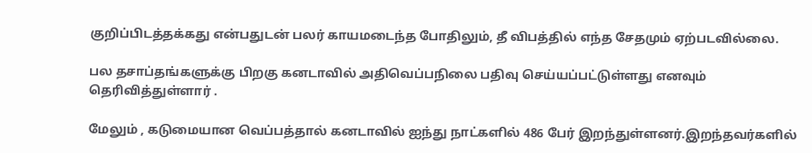குறிப்பிடத்தக்கது என்பதுடன் பலர் காயமடைந்த போதிலும், தீ விபத்தில் எந்த சேதமும் ஏற்படவில்லை.

பல தசாப்தங்களுக்கு பிறகு கனடாவில் அதிவெப்பநிலை பதிவு செய்யப்பட்டுள்ளது எனவும் தெரிவித்துள்ளார் .

மேலும் , கடுமையான வெப்பத்தால் கனடாவில் ஐந்து நாட்களில் 486 பேர் இறந்துள்ளனர்.இறந்தவர்களில்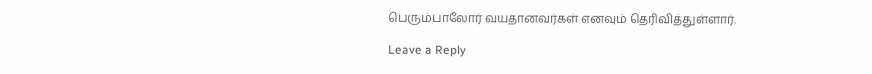பெரும்பாலோர் வயதானவர்கள் எனவும் தெரிவித்துள்ளார்.

Leave a Reply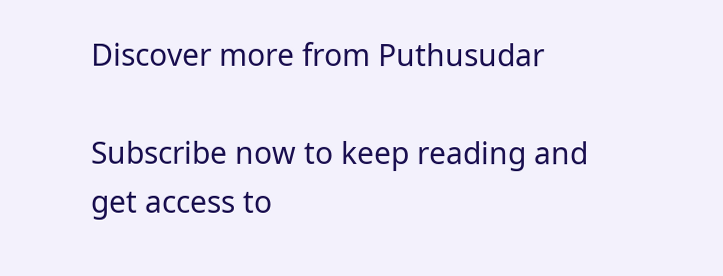Discover more from Puthusudar

Subscribe now to keep reading and get access to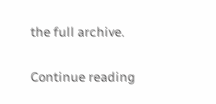the full archive.

Continue reading